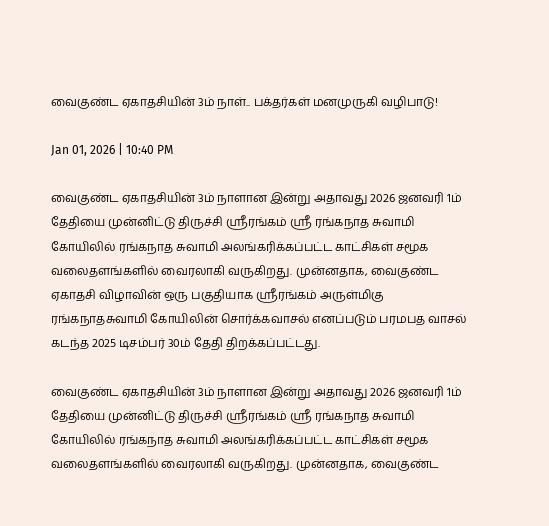வைகுண்ட ஏகாதசியின் 3ம் நாள்.. பக்தர்கள் மனமுருகி வழிபாடு!

Jan 01, 2026 | 10:40 PM

வைகுண்ட ஏகாதசியின் 3ம் நாளான இன்று அதாவது 2026 ஜனவரி 1ம் தேதியை முன்னிட்டு திருச்சி ஸ்ரீரங்கம் ஸ்ரீ ரங்கநாத சுவாமி கோயிலில் ரங்கநாத சுவாமி அலங்கரிக்கப்பட்ட காட்சிகள் சமூக வலைதளங்களில் வைரலாகி வருகிறது. முன்னதாக, வைகுண்ட ஏகாதசி விழாவின் ஒரு பகுதியாக ஸ்ரீரங்கம் அருள்மிகு ரங்கநாதசுவாமி கோயிலின் சொர்க்கவாசல் எனப்படும் பரமபத வாசல் கடந்த 2025 டிசம்பர் 30ம் தேதி திறக்கப்பட்டது.

வைகுண்ட ஏகாதசியின் 3ம் நாளான இன்று அதாவது 2026 ஜனவரி 1ம் தேதியை முன்னிட்டு திருச்சி ஸ்ரீரங்கம் ஸ்ரீ ரங்கநாத சுவாமி கோயிலில் ரங்கநாத சுவாமி அலங்கரிக்கப்பட்ட காட்சிகள் சமூக வலைதளங்களில் வைரலாகி வருகிறது. முன்னதாக, வைகுண்ட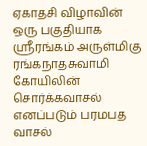ஏகாதசி விழாவின் ஒரு பகுதியாக ஸ்ரீரங்கம் அருள்மிகு ரங்கநாதசுவாமி கோயிலின் சொர்க்கவாசல் எனப்படும் பரமபத வாசல்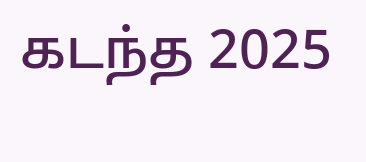கடந்த 2025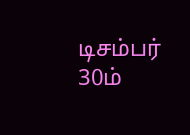டிசம்பர் 30ம்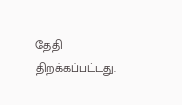தேதி திறக்கப்பட்டது.